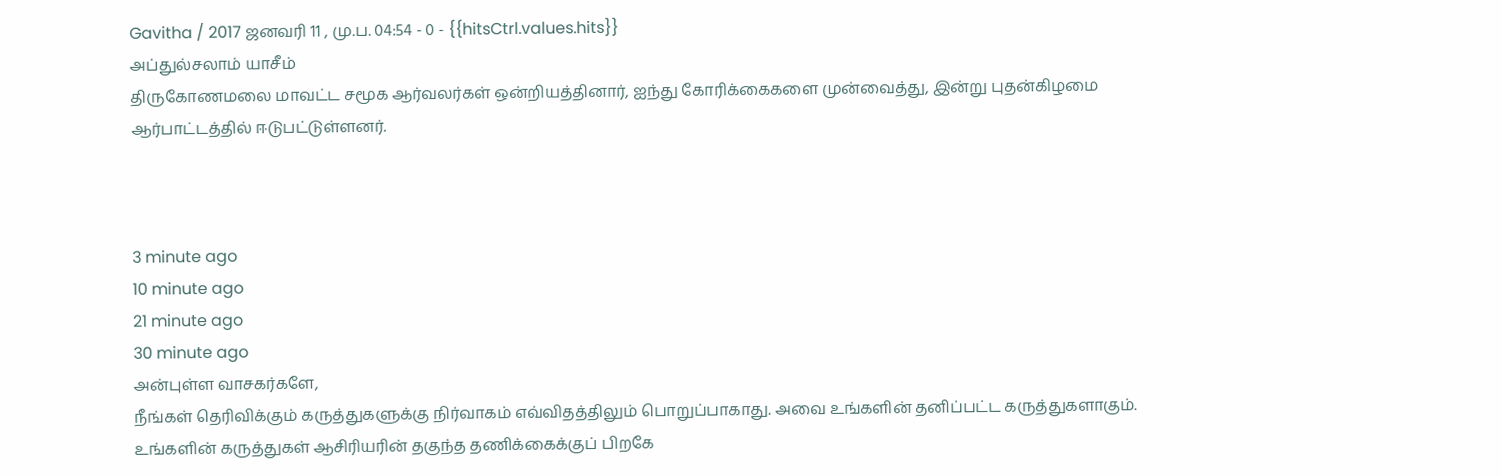Gavitha / 2017 ஜனவரி 11 , மு.ப. 04:54 - 0 - {{hitsCtrl.values.hits}}
அப்துல்சலாம் யாசீம்
திருகோணமலை மாவட்ட சமூக ஆர்வலர்கள் ஒன்றியத்தினார், ஐந்து கோரிக்கைகளை முன்வைத்து, இன்று புதன்கிழமை ஆர்பாட்டத்தில் ஈடுபட்டுள்ளனர்.



3 minute ago
10 minute ago
21 minute ago
30 minute ago
அன்புள்ள வாசகர்களே,
நீங்கள் தெரிவிக்கும் கருத்துகளுக்கு நிர்வாகம் எவ்விதத்திலும் பொறுப்பாகாது. அவை உங்களின் தனிப்பட்ட கருத்துகளாகும். உங்களின் கருத்துகள் ஆசிரியரின் தகுந்த தணிக்கைக்குப் பிறகே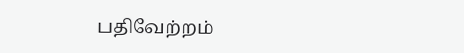பதிவேற்றம்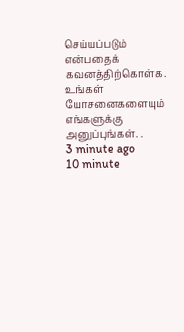செய்யப்படும் என்பதைக் கவனத்திற்கொள்க. உங்கள் யோசனைகளையும் எங்களுக்கு அனுப்புங்கள். .
3 minute ago
10 minute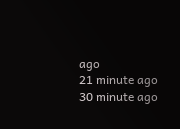ago
21 minute ago
30 minute ago